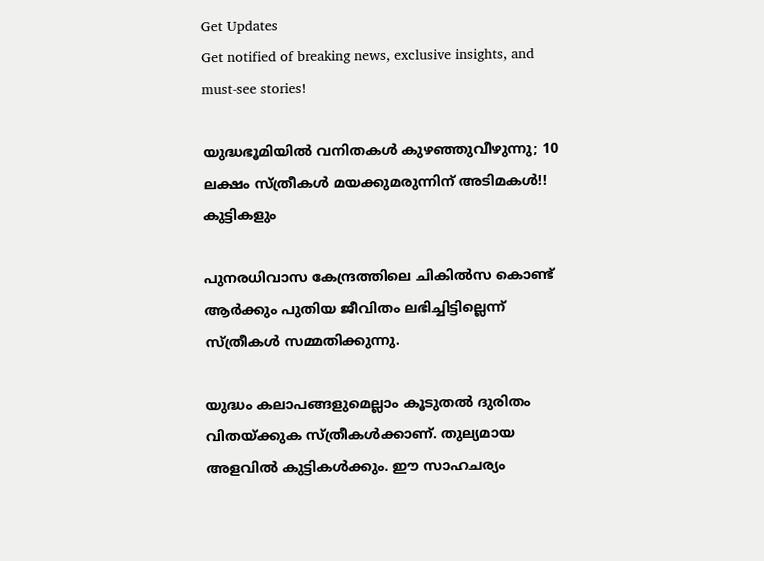Get Updates
Get notified of breaking news, exclusive insights, and must-see stories!

യുദ്ധഭൂമിയില്‍ വനിതകള്‍ കുഴഞ്ഞുവീഴുന്നു; 10 ലക്ഷം സ്ത്രീകള്‍ മയക്കുമരുന്നിന് അടിമകള്‍!! കുട്ടികളും

പുനരധിവാസ കേന്ദ്രത്തിലെ ചികില്‍സ കൊണ്ട് ആര്‍ക്കും പുതിയ ജീവിതം ലഭിച്ചിട്ടില്ലെന്ന് സ്ത്രീകള്‍ സമ്മതിക്കുന്നു.

യുദ്ധം കലാപങ്ങളുമെല്ലാം കൂടുതല്‍ ദുരിതം വിതയ്ക്കുക സ്ത്രീകള്‍ക്കാണ്. തുല്യമായ അളവില്‍ കുട്ടികള്‍ക്കും. ഈ സാഹചര്യം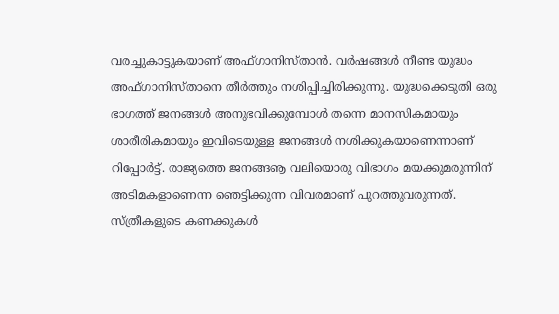വരച്ചുകാട്ടുകയാണ് അഫ്ഗാനിസ്താന്‍. വര്‍ഷങ്ങള്‍ നീണ്ട യുദ്ധം അഫ്ഗാനിസ്താനെ തീര്‍ത്തും നശിപ്പിച്ചിരിക്കുന്നു. യുദ്ധക്കെടുതി ഒരു ഭാഗത്ത് ജനങ്ങള്‍ അനുഭവിക്കുമ്പോള്‍ തന്നെ മാനസികമായും ശാരീരികമായും ഇവിടെയുള്ള ജനങ്ങള്‍ നശിക്കുകയാണെന്നാണ് റിപ്പോര്‍ട്ട്. രാജ്യത്തെ ജനങ്ങൡ വലിയൊരു വിഭാഗം മയക്കുമരുന്നിന് അടിമകളാണെന്ന ഞെട്ടിക്കുന്ന വിവരമാണ് പുറത്തുവരുന്നത്. സ്ത്രീകളുടെ കണക്കുകള്‍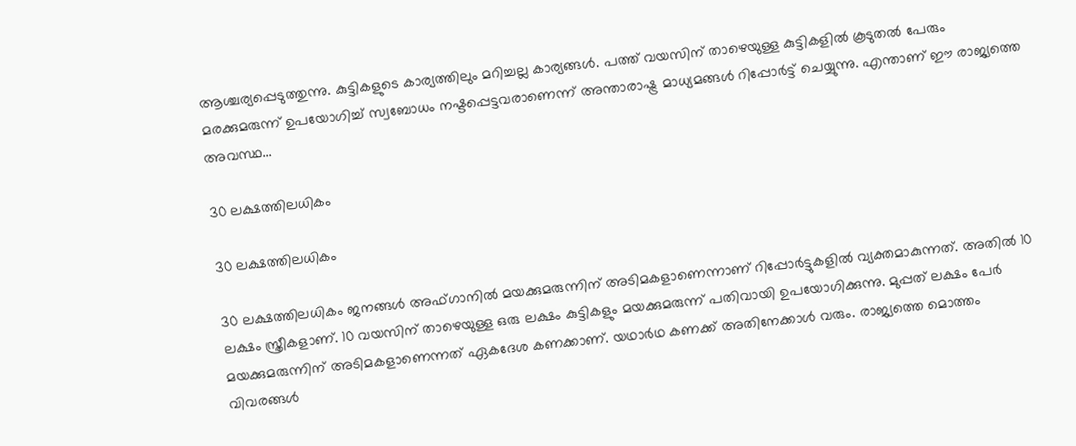ആശ്ചര്യപ്പെടുത്തുന്നു. കുട്ടികളുടെ കാര്യത്തിലും മറിച്ചല്ല കാര്യങ്ങള്‍. പത്ത് വയസിന് താഴെയുള്ള കുട്ടികളില്‍ കൂടുതല്‍ പേരും മരക്കുമരുന്ന് ഉപയോഗിച്ച് സ്വബോധം നഷ്ടപ്പെട്ടവരാണെന്ന് അന്താരാഷ്ട്ര മാധ്യമങ്ങള്‍ റിപ്പോര്‍ട്ട് ചെയ്യുന്നു. എന്താണ് ഈ രാജ്യത്തെ അവസ്ഥ...

30 ലക്ഷത്തിലധികം

30 ലക്ഷത്തിലധികം

30 ലക്ഷത്തിലധികം ജനങ്ങള്‍ അഫ്ഗാനില്‍ മയക്കുമരുന്നിന് അടിമകളാണെന്നാണ് റിപ്പോര്‍ട്ടുകളില്‍ വ്യക്തമാകുന്നത്. അതില്‍ 10 ലക്ഷം സ്ത്രീകളാണ്. 10 വയസിന് താഴെയുള്ള ഒരു ലക്ഷം കുട്ടികളും മയക്കുമരുന്ന് പതിവായി ഉപയോഗിക്കുന്നു. മുപ്പത് ലക്ഷം പേര്‍ മയക്കുമരുന്നിന് അടിമകളാണെന്നത് ഏകദേശ കണക്കാണ്. യഥാര്‍ഥ കണക്ക് അതിനേക്കാള്‍ വരും. രാജ്യത്തെ മൊത്തം വിവരങ്ങള്‍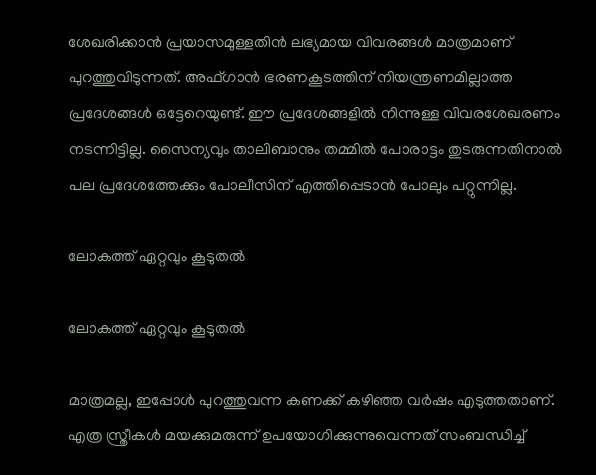ശേഖരിക്കാന്‍ പ്രയാസമുള്ളതിന്‍ ലഭ്യമായ വിവരങ്ങള്‍ മാത്രമാണ് പുറത്തുവിടുന്നത്. അഫ്ഗാന്‍ ഭരണകൂടത്തിന് നിയന്ത്രണമില്ലാത്ത പ്രദേശങ്ങള്‍ ഒട്ടേറെയുണ്ട്. ഈ പ്രദേശങ്ങളില്‍ നിന്നുള്ള വിവരശേഖരണം നടന്നിട്ടില്ല. സൈന്യവും താലിബാനും തമ്മില്‍ പോരാട്ടം തുടരുന്നതിനാല്‍ പല പ്രദേശത്തേക്കും പോലീസിന് എത്തിപ്പെടാന്‍ പോലും പറ്റുന്നില്ല.

ലോകത്ത് ഏറ്റവും കൂടുതല്‍

ലോകത്ത് ഏറ്റവും കൂടുതല്‍

മാത്രമല്ല, ഇപ്പോള്‍ പുറത്തുവന്ന കണക്ക് കഴിഞ്ഞ വര്‍ഷം എടുത്തതാണ്. എത്ര സ്ത്രീകള്‍ മയക്കുമരുന്ന് ഉപയോഗിക്കുന്നുവെന്നത് സംബന്ധിച്ച്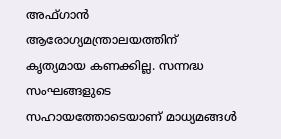അഫ്ഗാന്‍ ആരോഗ്യമന്ത്രാലയത്തിന് കൃത്യമായ കണക്കില്ല. സന്നദ്ധ സംഘങ്ങളുടെ സഹായത്തോടെയാണ് മാധ്യമങ്ങള്‍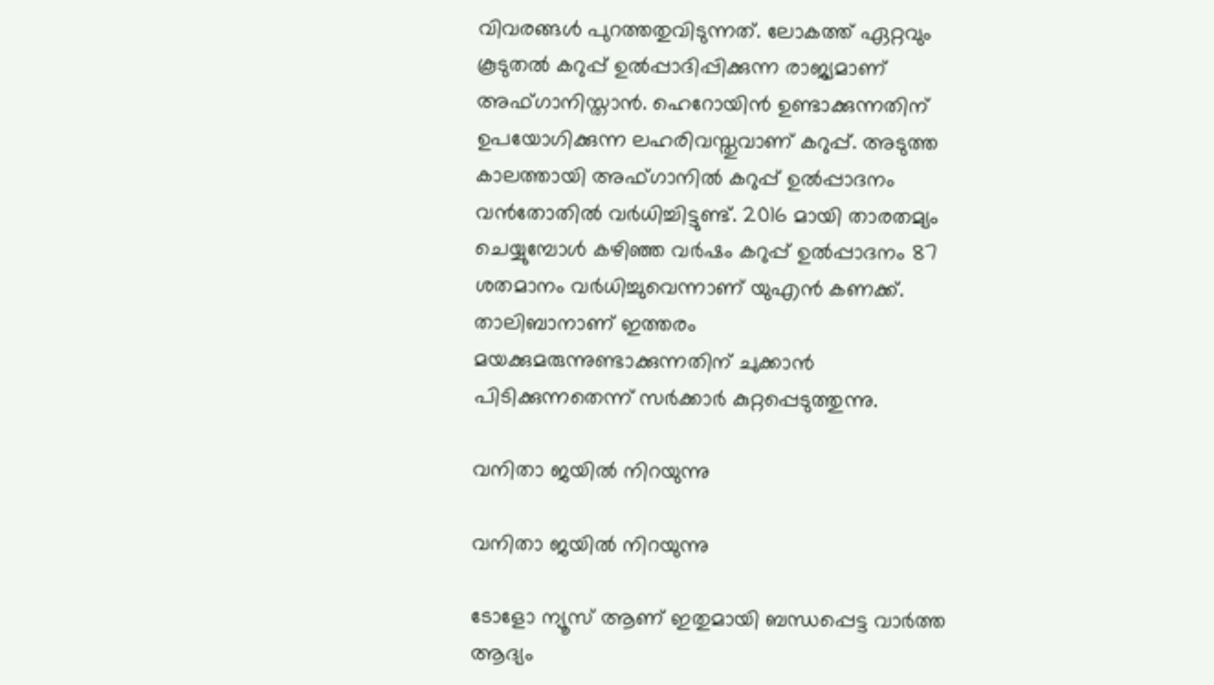വിവരങ്ങള്‍ പുറത്തതുവിടുന്നത്. ലോകത്ത് ഏറ്റവും കൂടുതല്‍ കറുപ്പ് ഉല്‍പ്പാദിപ്പിക്കുന്ന രാജ്യമാണ് അഫ്ഗാനിസ്താന്‍. ഹെറോയിന്‍ ഉണ്ടാക്കുന്നതിന് ഉപയോഗിക്കുന്ന ലഹരിവസ്തുവാണ് കറുപ്പ്. അടുത്ത കാലത്തായി അഫ്ഗാനില്‍ കറുപ്പ് ഉല്‍പ്പാദനം വന്‍തോതില്‍ വര്‍ധിച്ചിട്ടുണ്ട്. 2016 മായി താരതമ്യം ചെയ്യുമ്പോള്‍ കഴിഞ്ഞ വര്‍ഷം കറുപ്പ് ഉല്‍പ്പാദനം 87 ശതമാനം വര്‍ധിച്ചുവെന്നാണ് യുഎന്‍ കണക്ക്. താലിബാനാണ് ഇത്തരം മയക്കുമരുന്നുണ്ടാക്കുന്നതിന് ചുക്കാന്‍ പിടിക്കുന്നതെന്ന് സര്‍ക്കാര്‍ കുറ്റപ്പെടുത്തുന്നു.

വനിതാ ജയില്‍ നിറയുന്നു

വനിതാ ജയില്‍ നിറയുന്നു

ടോളോ ന്യൂസ് ആണ് ഇതുമായി ബന്ധപ്പെട്ട വാര്‍ത്ത ആദ്യം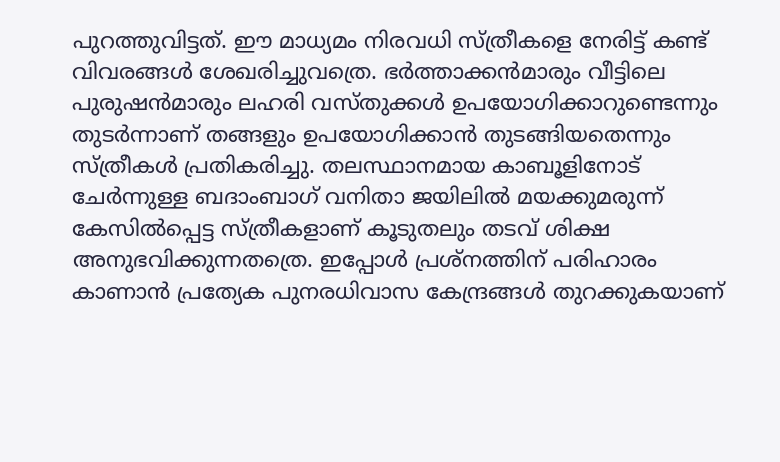പുറത്തുവിട്ടത്. ഈ മാധ്യമം നിരവധി സ്ത്രീകളെ നേരിട്ട് കണ്ട് വിവരങ്ങള്‍ ശേഖരിച്ചുവത്രെ. ഭര്‍ത്താക്കന്‍മാരും വീട്ടിലെ പുരുഷന്‍മാരും ലഹരി വസ്തുക്കള്‍ ഉപയോഗിക്കാറുണ്ടെന്നും തുടര്‍ന്നാണ് തങ്ങളും ഉപയോഗിക്കാന്‍ തുടങ്ങിയതെന്നും സ്ത്രീകള്‍ പ്രതികരിച്ചു. തലസ്ഥാനമായ കാബൂളിനോട് ചേര്‍ന്നുള്ള ബദാംബാഗ് വനിതാ ജയിലില്‍ മയക്കുമരുന്ന് കേസില്‍പ്പെട്ട സ്ത്രീകളാണ് കൂടുതലും തടവ് ശിക്ഷ അനുഭവിക്കുന്നതത്രെ. ഇപ്പോള്‍ പ്രശ്‌നത്തിന് പരിഹാരം കാണാന്‍ പ്രത്യേക പുനരധിവാസ കേന്ദ്രങ്ങള്‍ തുറക്കുകയാണ്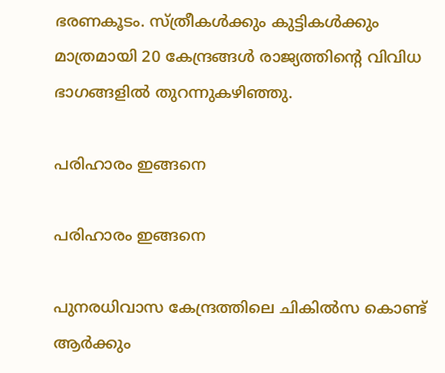ഭരണകൂടം. സ്ത്രീകള്‍ക്കും കുട്ടികള്‍ക്കും മാത്രമായി 20 കേന്ദ്രങ്ങള്‍ രാജ്യത്തിന്റെ വിവിധ ഭാഗങ്ങളില്‍ തുറന്നുകഴിഞ്ഞു.

പരിഹാരം ഇങ്ങനെ

പരിഹാരം ഇങ്ങനെ

പുനരധിവാസ കേന്ദ്രത്തിലെ ചികില്‍സ കൊണ്ട് ആര്‍ക്കും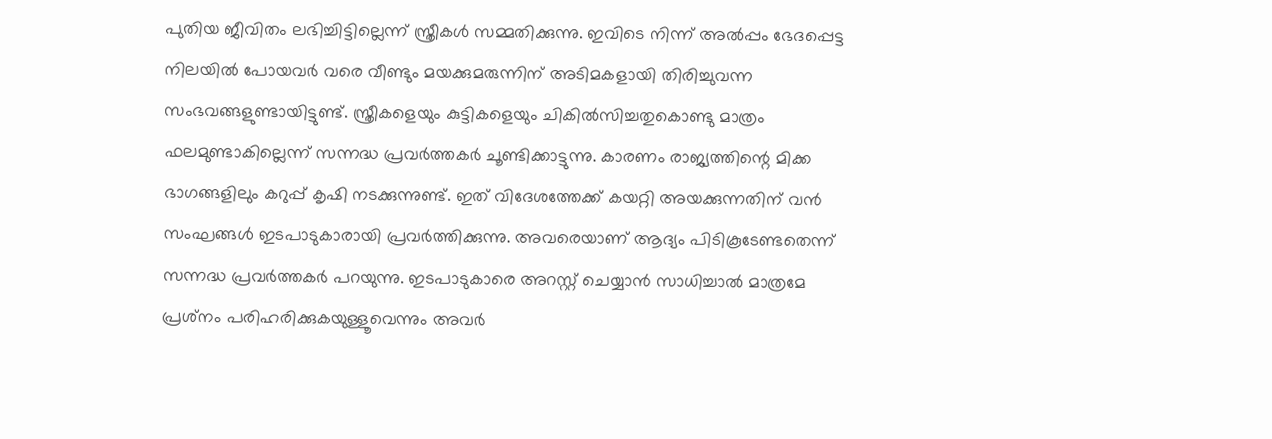പുതിയ ജീവിതം ലഭിച്ചിട്ടില്ലെന്ന് സ്ത്രീകള്‍ സമ്മതിക്കുന്നു. ഇവിടെ നിന്ന് അല്‍പ്പം ഭേദപ്പെട്ട നിലയില്‍ പോയവര്‍ വരെ വീണ്ടും മയക്കുമരുന്നിന് അടിമകളായി തിരിച്ചുവന്ന സംഭവങ്ങളുണ്ടായിട്ടുണ്ട്. സ്ത്രീകളെയും കുട്ടികളെയും ചികില്‍സിച്ചതുകൊണ്ടു മാത്രം ഫലമുണ്ടാകില്ലെന്ന് സന്നദ്ധ പ്രവര്‍ത്തകര്‍ ചൂണ്ടിക്കാട്ടുന്നു. കാരണം രാജ്യത്തിന്റെ മിക്ക ഭാഗങ്ങളിലും കറുപ്പ് കൃഷി നടക്കുന്നുണ്ട്. ഇത് വിദേശത്തേക്ക് കയറ്റി അയക്കുന്നതിന് വന്‍ സംഘങ്ങള്‍ ഇടപാടുകാരായി പ്രവര്‍ത്തിക്കുന്നു. അവരെയാണ് ആദ്യം പിടികൂടേണ്ടതെന്ന് സന്നദ്ധ പ്രവര്‍ത്തകര്‍ പറയുന്നു. ഇടപാടുകാരെ അറസ്റ്റ് ചെയ്യാന്‍ സാധിച്ചാല്‍ മാത്രമേ പ്രശ്‌നം പരിഹരിക്കുകയുള്ളൂവെന്നും അവര്‍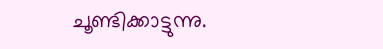ചൂണ്ടിക്കാട്ടുന്നു.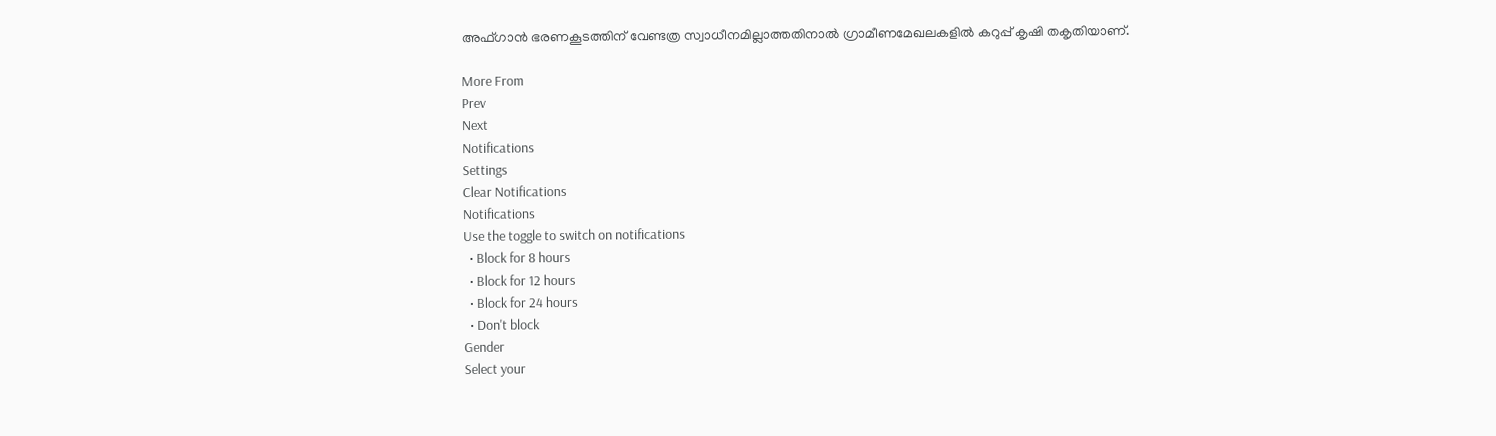അഫ്ഗാന്‍ ഭരണകൂടത്തിന് വേണ്ടത്ര സ്വാധീനമില്ലാത്തതിനാല്‍ ഗ്രാമീണമേഖലകളില്‍ കറുപ്പ് കൃഷി തകൃതിയാണ്.

More From
Prev
Next
Notifications
Settings
Clear Notifications
Notifications
Use the toggle to switch on notifications
  • Block for 8 hours
  • Block for 12 hours
  • Block for 24 hours
  • Don't block
Gender
Select your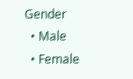Gender
  • Male
  • Female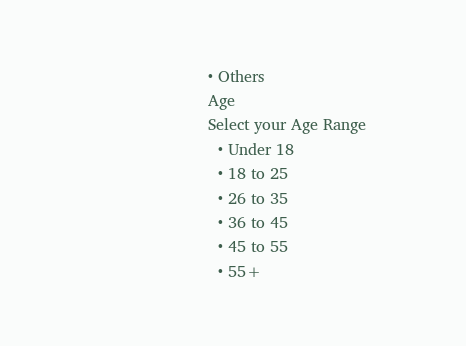• Others
Age
Select your Age Range
  • Under 18
  • 18 to 25
  • 26 to 35
  • 36 to 45
  • 45 to 55
  • 55+